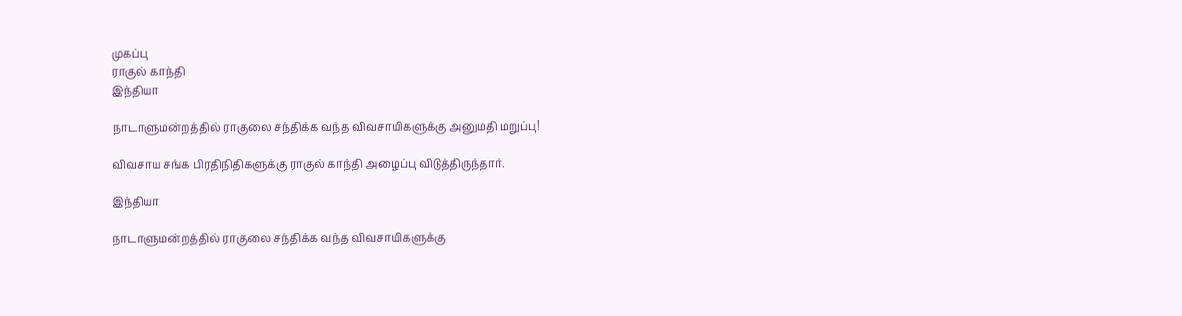முகப்பு
ராகுல் காந்தி
இந்தியா

நாடாளுமன்றத்தில் ராகுலை சந்திக்க வந்த விவசாயிகளுக்கு அனுமதி மறுப்பு!

விவசாய சங்க பிரதிநிதிகளுக்கு ராகுல் காந்தி அழைப்பு விடுத்திருந்தார்.

இந்தியா

நாடாளுமன்றத்தில் ராகுலை சந்திக்க வந்த விவசாயிகளுக்கு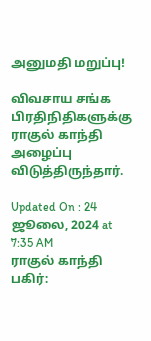அனுமதி மறுப்பு!

விவசாய சங்க பிரதிநிதிகளுக்கு ராகுல் காந்தி அழைப்பு விடுத்திருந்தார்.

Updated On : 24 ஜூலை, 2024 at 7:35 AM
ராகுல் காந்தி
பகிர்: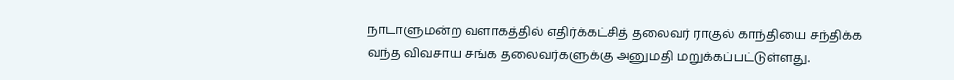நாடாளுமன்ற வளாகத்தில் எதிர்க்கட்சித் தலைவர் ராகுல் காந்தியை சந்திக்க வந்த விவசாய சங்க தலைவர்களுக்கு அனுமதி மறுக்கப்பட்டுள்ளது.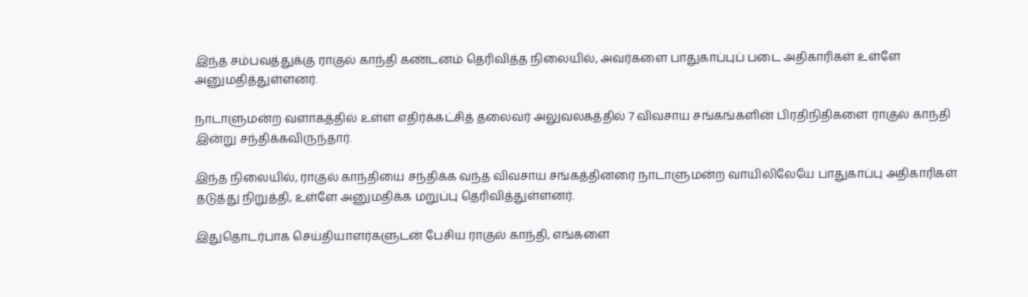இந்த சம்பவத்துக்கு ராகுல் காந்தி கண்டனம் தெரிவித்த நிலையில், அவர்களை பாதுகாப்புப் படை அதிகாரிகள் உள்ளே அனுமதித்துள்ளனர்.

நாடாளுமன்ற வளாகத்தில் உள்ள எதிர்க்கட்சித் தலைவர் அலுவலகத்தில் 7 விவசாய சங்கங்களின் பிரதிநிதிகளை ராகுல் காந்தி இன்று சந்திக்கவிருந்தார்.

இந்த நிலையில், ராகுல் காந்தியை சந்திக்க வந்த விவசாய சங்கத்தினரை நாடாளுமன்ற வாயிலிலேயே பாதுகாப்பு அதிகாரிகள் தடுத்து நிறுத்தி, உள்ளே அனுமதிக்க மறுப்பு தெரிவித்துள்ளனர்.

இதுதொடர்பாக செய்தியாளர்களுடன் பேசிய ராகுல் காந்தி, எங்களை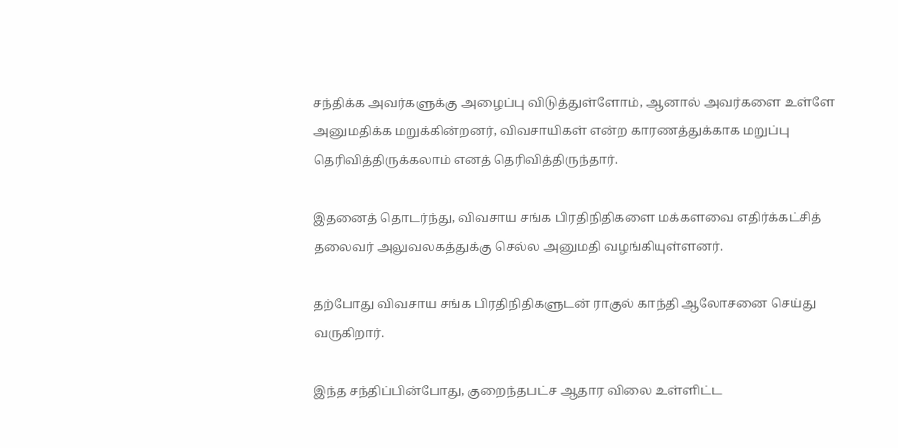சந்திக்க அவர்களுக்கு அழைப்பு விடுத்துள்ளோம், ஆனால் அவர்களை உள்ளே அனுமதிக்க மறுக்கின்றனர், விவசாயிகள் என்ற காரணத்துக்காக மறுப்பு தெரிவித்திருக்கலாம் எனத் தெரிவித்திருந்தார்.

இதனைத் தொடர்ந்து, விவசாய சங்க பிரதிநிதிகளை மக்களவை எதிர்க்கட்சித் தலைவர் அலுவலகத்துக்கு செல்ல அனுமதி வழங்கியுள்ளனர்.

தற்போது விவசாய சங்க பிரதிநிதிகளுடன் ராகுல் காந்தி ஆலோசனை செய்து வருகிறார்.

இந்த சந்திப்பின்போது, குறைந்தபட்ச ஆதார விலை உள்ளிட்ட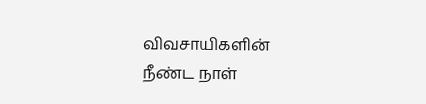விவசாயிகளின் நீண்ட நாள்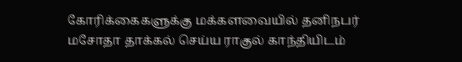கோரிக்கைகளுக்கு மக்களவையில் தனிநபர் மசோதா தாக்கல் செய்ய ராகுல் காந்தியிடம்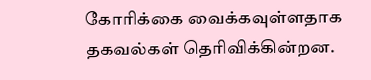கோரிக்கை வைக்கவுள்ளதாக தகவல்கள் தெரிவிக்கின்றன.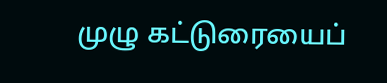முழு கட்டுரையைப்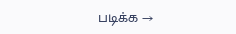படிக்க →